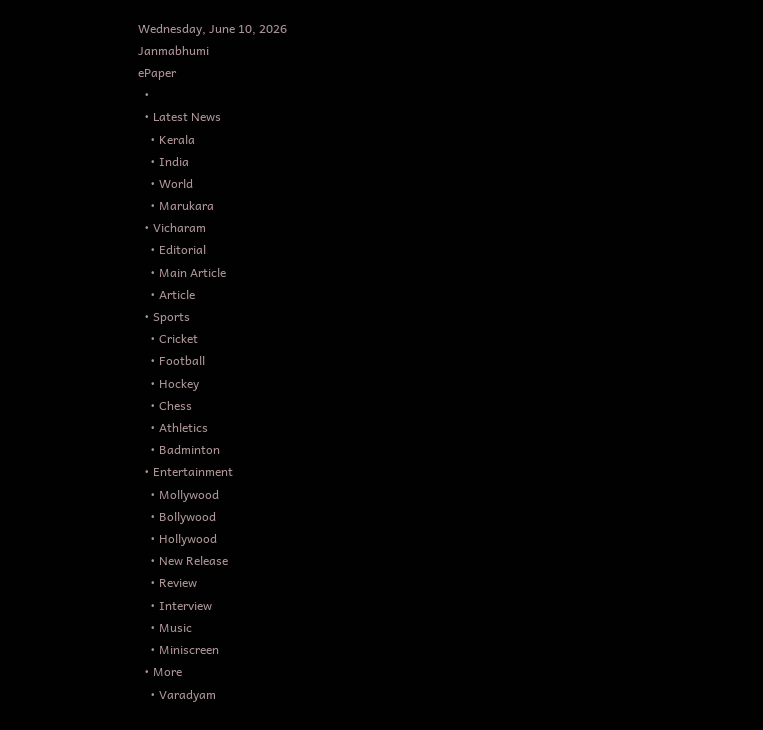Wednesday, June 10, 2026
Janmabhumi
ePaper
  •
  • Latest News
    • Kerala
    • India
    • World
    • Marukara
  • Vicharam
    • Editorial
    • Main Article
    • Article
  • Sports
    • Cricket
    • Football
    • Hockey
    • Chess
    • Athletics
    • Badminton
  • Entertainment
    • Mollywood
    • Bollywood
    • Hollywood
    • New Release
    • Review
    • Interview
    • Music
    • Miniscreen
  • More
    • Varadyam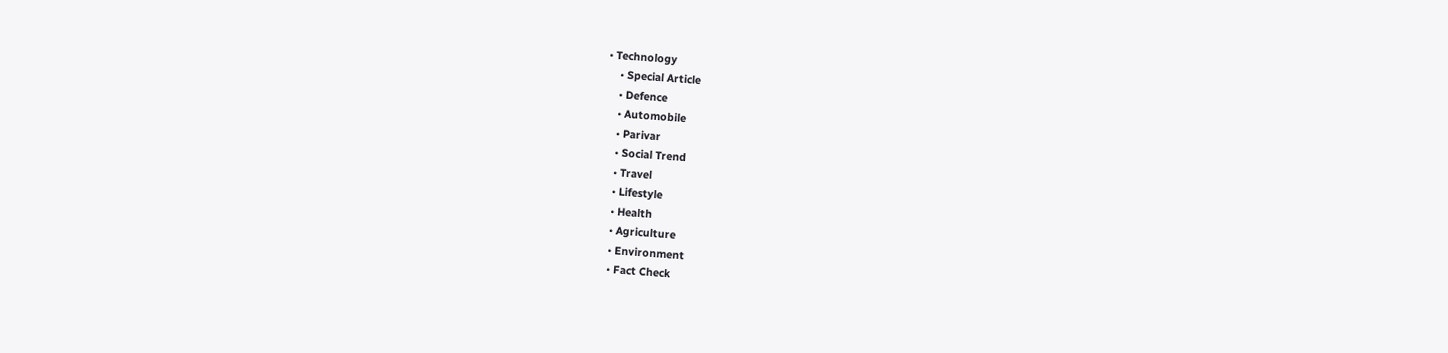• Technology
    • Special Article
    • Defence
    • Automobile
    • Parivar
    • Social Trend
    • Travel
    • Lifestyle
    • Health
    • Agriculture
    • Environment
    • Fact Check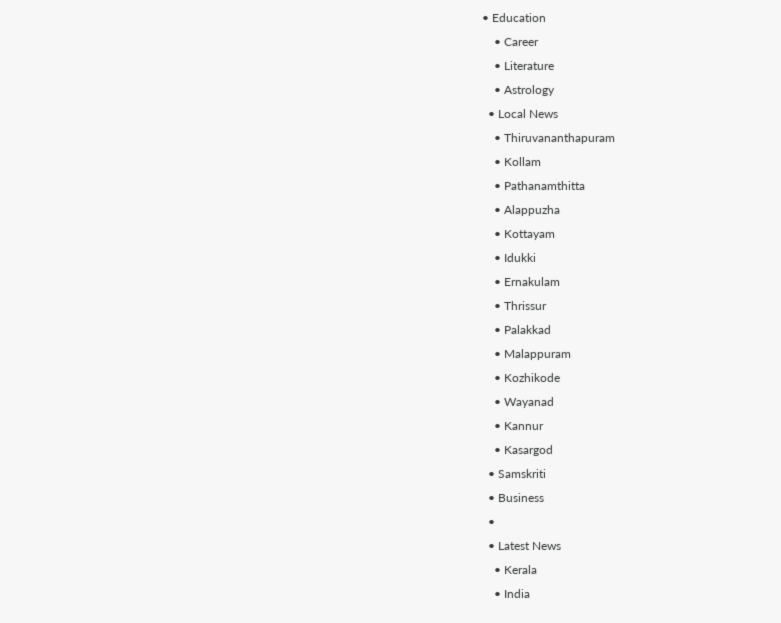• Education
    • Career
    • Literature
    • Astrology
  • Local News
    • Thiruvananthapuram
    • Kollam
    • Pathanamthitta
    • Alappuzha
    • Kottayam
    • Idukki
    • Ernakulam
    • Thrissur
    • Palakkad
    • Malappuram
    • Kozhikode
    • Wayanad
    • Kannur
    • Kasargod
  • Samskriti
  • Business
  •
  • Latest News
    • Kerala
    • India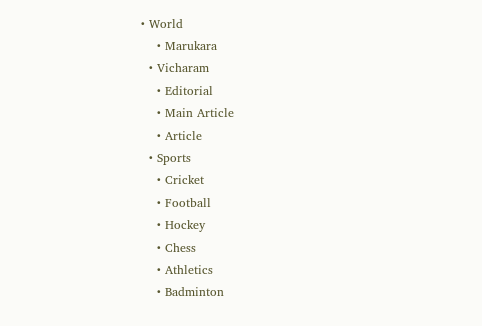• World
    • Marukara
  • Vicharam
    • Editorial
    • Main Article
    • Article
  • Sports
    • Cricket
    • Football
    • Hockey
    • Chess
    • Athletics
    • Badminton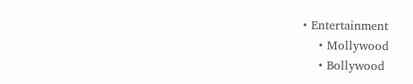• Entertainment
    • Mollywood
    • Bollywood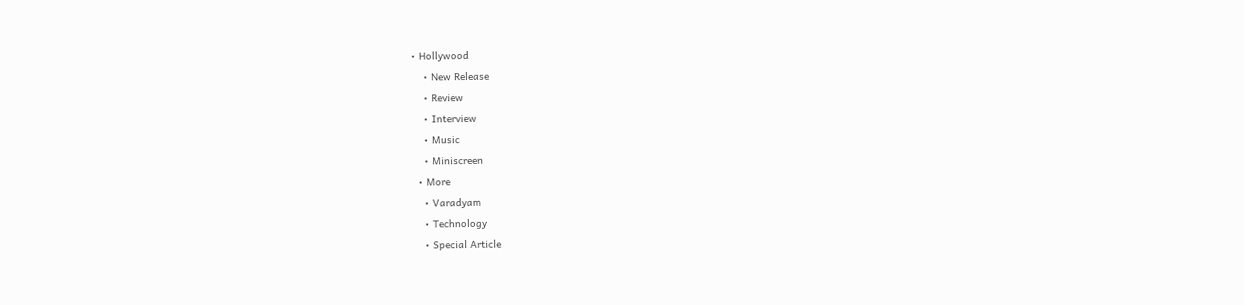• Hollywood
    • New Release
    • Review
    • Interview
    • Music
    • Miniscreen
  • More
    • Varadyam
    • Technology
    • Special Article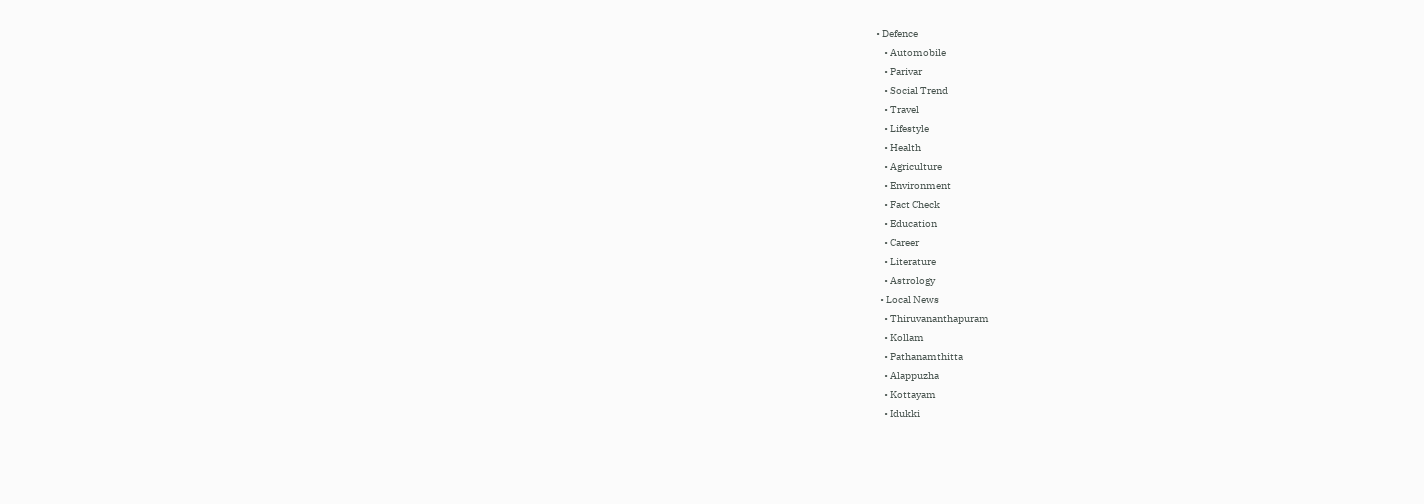• Defence
    • Automobile
    • Parivar
    • Social Trend
    • Travel
    • Lifestyle
    • Health
    • Agriculture
    • Environment
    • Fact Check
    • Education
    • Career
    • Literature
    • Astrology
  • Local News
    • Thiruvananthapuram
    • Kollam
    • Pathanamthitta
    • Alappuzha
    • Kottayam
    • Idukki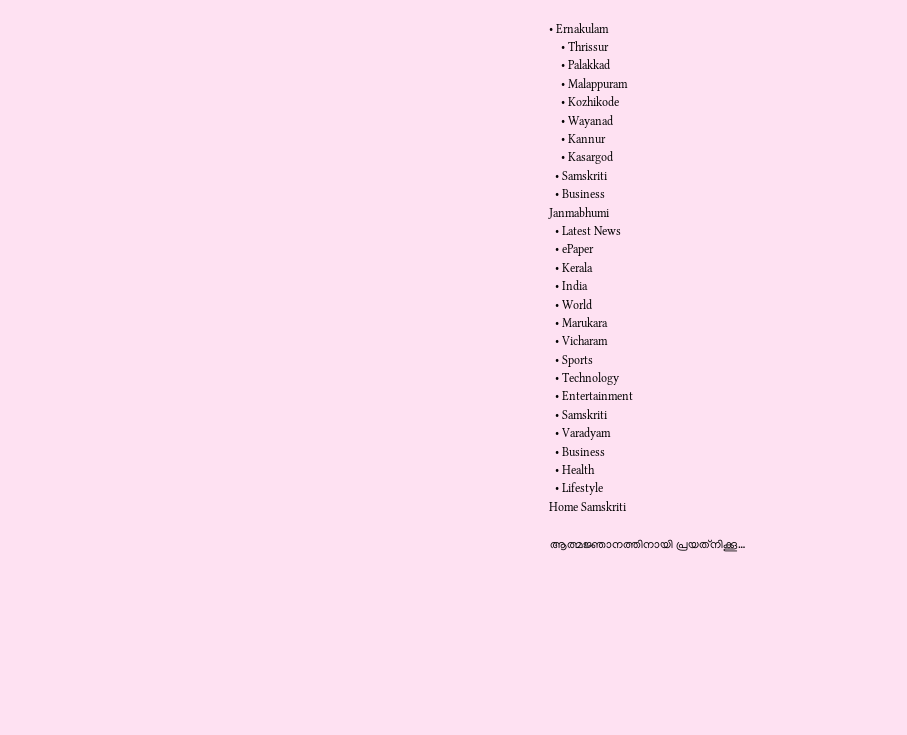• Ernakulam
    • Thrissur
    • Palakkad
    • Malappuram
    • Kozhikode
    • Wayanad
    • Kannur
    • Kasargod
  • Samskriti
  • Business
Janmabhumi
  • Latest News
  • ePaper
  • Kerala
  • India
  • World
  • Marukara
  • Vicharam
  • Sports
  • Technology
  • Entertainment
  • Samskriti
  • Varadyam
  • Business
  • Health
  • Lifestyle
Home Samskriti

ആത്മജ്ഞാനത്തിനായി പ്രയത്‌നിക്കൂ…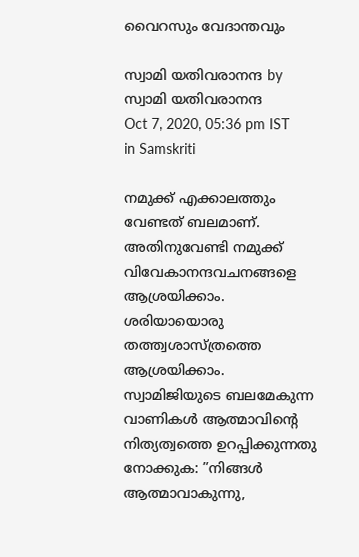വൈറസും വേദാന്തവും

സ്വാമി യതിവരാനന്ദ by സ്വാമി യതിവരാനന്ദ
Oct 7, 2020, 05:36 pm IST
in Samskriti

നമുക്ക് എക്കാലത്തും വേണ്ടത് ബലമാണ്. അതിനുവേണ്ടി നമുക്ക് വിവേകാനന്ദവചനങ്ങളെ ആശ്രയിക്കാം. ശരിയായൊരു തത്ത്വശാസ്ത്രത്തെ ആശ്രയിക്കാം. സ്വാമിജിയുടെ ബലമേകുന്ന വാണികള്‍ ആത്മാവിന്റെ നിത്യത്വത്തെ ഉറപ്പിക്കുന്നതു നോക്കുക: ”നിങ്ങള്‍ ആത്മാവാകുന്നു,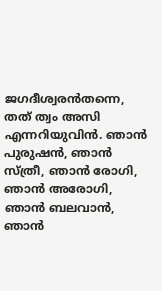ജഗദീശ്വരന്‍തന്നെ, തത് ത്വം അസി എന്നറിയുവിന്‍. ഞാന്‍ പുരുഷന്‍, ഞാന്‍ സ്ത്രീ, ഞാന്‍ രോഗി, ഞാന്‍ അരോഗി, ഞാന്‍ ബലവാന്‍, ഞാന്‍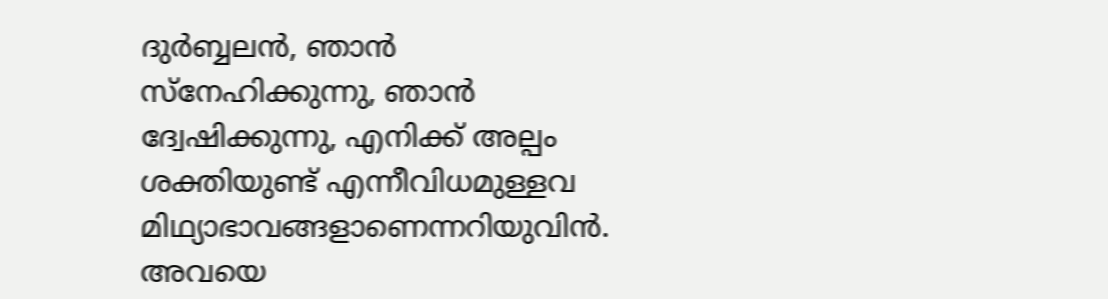ദുര്‍ബ്ബലന്‍, ഞാന്‍ സ്‌നേഹിക്കുന്നു, ഞാന്‍ ദ്വേഷിക്കുന്നു, എനിക്ക് അല്പം ശക്തിയുണ്ട് എന്നീവിധമുള്ളവ മിഥ്യാഭാവങ്ങളാണെന്നറിയുവിന്‍. അവയെ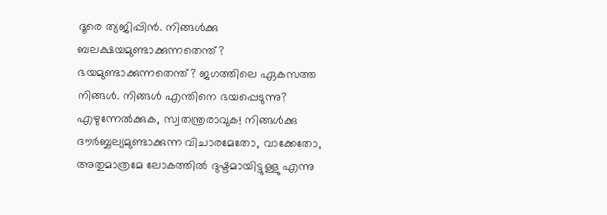ദൂരെ ത്യജിപ്പിന്‍. നിങ്ങള്‍ക്കു ബലക്ഷയമുണ്ടാക്കുന്നതെന്ത്? ഭയമുണ്ടാക്കുന്നതെന്ത്? ജഗത്തിലെ ഏകസത്ത നിങ്ങള്‍. നിങ്ങള്‍ എന്തിനെ ഭയപ്പെടുന്നു? എഴുന്നേല്‍ക്കുക, സ്വതന്ത്രരാവുക! നിങ്ങള്‍ക്കു ദൗര്‍ബ്ബല്യമുണ്ടാക്കുന്ന വിചാരമേതോ, വാക്കേതോ, അതുമാത്രമേ ലോകത്തില്‍ ദുഷ്ടമായിട്ടുള്ളു എന്നു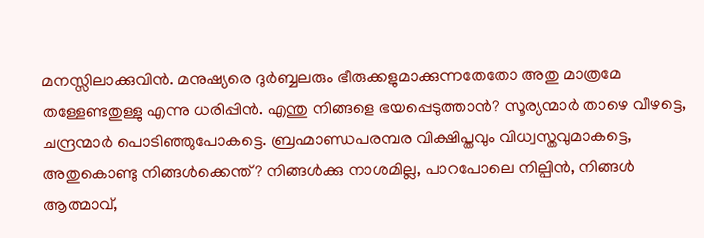മനസ്സിലാക്കുവിന്‍. മനുഷ്യരെ ദുര്‍ബ്ബലരും ഭീരുക്കളുമാക്കുന്നതേതോ അതു മാത്രമേ തള്ളേണ്ടതുള്ളു എന്നു ധരിപ്പിന്‍. എന്തു നിങ്ങളെ ഭയപ്പെടുത്താന്‍? സൂര്യന്മാര്‍ താഴെ വീഴട്ടെ, ചന്ദ്രന്മാര്‍ പൊടിഞ്ഞുപോകട്ടെ. ബ്രഹ്മാണ്ഡപരമ്പര വിക്ഷിപ്തവും വിധ്വസ്തവുമാകട്ടെ, അതുകൊണ്ടു നിങ്ങള്‍ക്കെന്ത്? നിങ്ങള്‍ക്കു നാശമില്ല, പാറപോലെ നില്പിന്‍, നിങ്ങള്‍  ആത്മാവ്,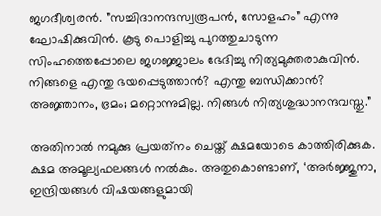ജഗദീശ്വരന്‍. ”സച്ചിദാനന്ദസ്വരൂപന്‍, സോളഹം” എന്നു ഘോഷിക്കുവിന്‍. കൂടു പൊളിച്ചു പുറത്തുചാടുന്ന സിംഹത്തെപ്പോലെ ജഗജ്ജാലം ഭേദിച്ചു നിത്യമുക്തരാകുവിന്‍. നിങ്ങളെ എന്തു ഭയപ്പെടുത്താന്‍? എന്തു ബന്ധിക്കാന്‍? അജ്ഞാനം, ഭ്രമം; മറ്റൊന്നുമില്ല. നിങ്ങള്‍ നിത്യശുദ്ധാനന്ദവസ്തു.”

അതിനാല്‍ നമുക്കു പ്രയത്‌നം ചെയ്ത് ക്ഷമയോടെ കാത്തിരിക്കുക. ക്ഷമ അമൂല്യഫലങ്ങള്‍ നല്‍കും. അതുകൊണ്ടാണ്, ‘അര്‍ജ്ജുനാ, ഇന്ദ്രിയങ്ങള്‍ വിഷയങ്ങളുമായി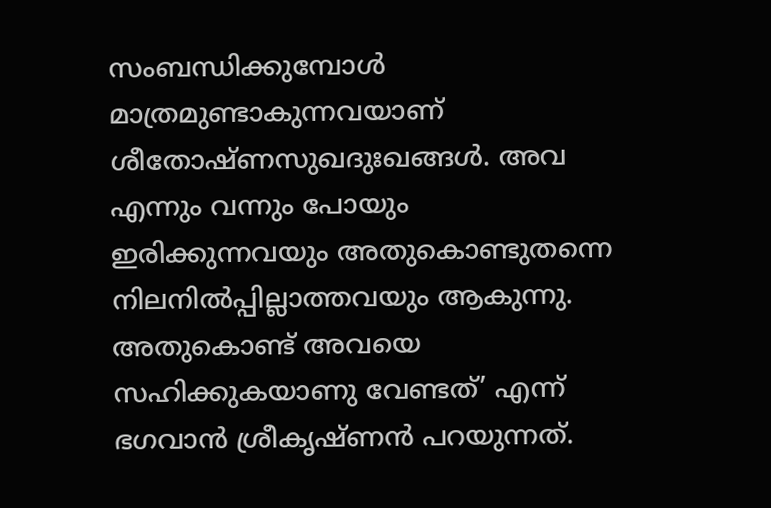സംബന്ധിക്കുമ്പോള്‍ മാത്രമുണ്ടാകുന്നവയാണ് ശീതോഷ്ണസുഖദുഃഖങ്ങള്‍. അവ എന്നും വന്നും പോയും ഇരിക്കുന്നവയും അതുകൊണ്ടുതന്നെ നിലനില്‍പ്പില്ലാത്തവയും ആകുന്നു. അതുകൊണ്ട് അവയെ സഹിക്കുകയാണു വേണ്ടത്’ എന്ന് ഭഗവാന്‍ ശ്രീകൃഷ്ണന്‍ പറയുന്നത്.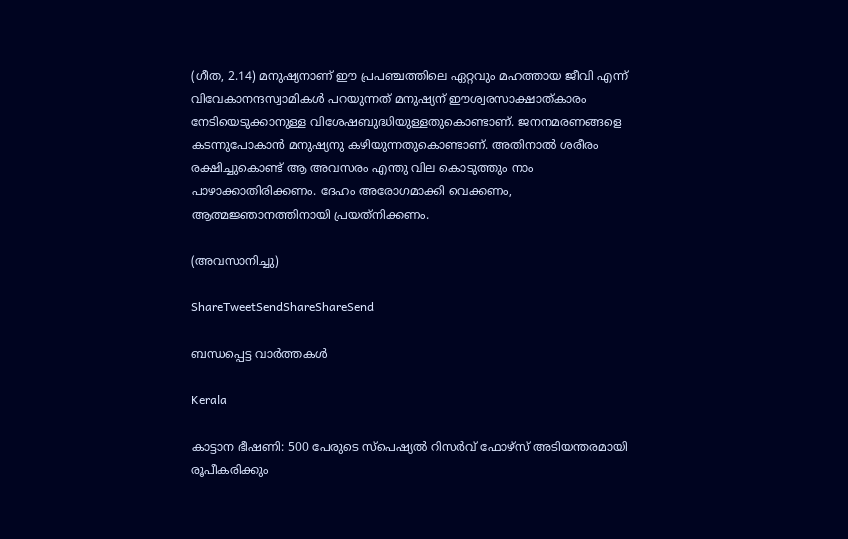(ഗീത, 2.14) മനുഷ്യനാണ് ഈ പ്രപഞ്ചത്തിലെ ഏറ്റവും മഹത്തായ ജീവി എന്ന് വിവേകാനന്ദസ്വാമികള്‍ പറയുന്നത് മനുഷ്യന് ഈശ്വരസാക്ഷാത്കാരം നേടിയെടുക്കാനുള്ള വിശേഷബുദ്ധിയുള്ളതുകൊണ്ടാണ്. ജനനമരണങ്ങളെ കടന്നുപോകാന്‍ മനുഷ്യനു കഴിയുന്നതുകൊണ്ടാണ്. അതിനാല്‍ ശരീരം രക്ഷിച്ചുകൊണ്ട് ആ അവസരം എന്തു വില കൊടുത്തും നാം പാഴാക്കാതിരിക്കണം. ദേഹം അരോഗമാക്കി വെക്കണം, ആത്മജ്ഞാനത്തിനായി പ്രയത്‌നിക്കണം.

(അവസാനിച്ചു)

ShareTweetSendShareShareSend

ബന്ധപ്പെട്ട വാര്‍ത്തകള്‍

Kerala

കാട്ടാന ഭീഷണി: 500 പേരുടെ സ്‌പെഷ്യല്‍ റിസര്‍വ് ഫോഴ്‌സ് അടിയന്തരമായി രൂപീകരിക്കും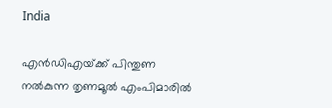India

എന്‍ഡിഎയ്‌ക്ക് പിന്തുണ നല്‍കുന്ന തൃണമൂല്‍ എംപിമാരില്‍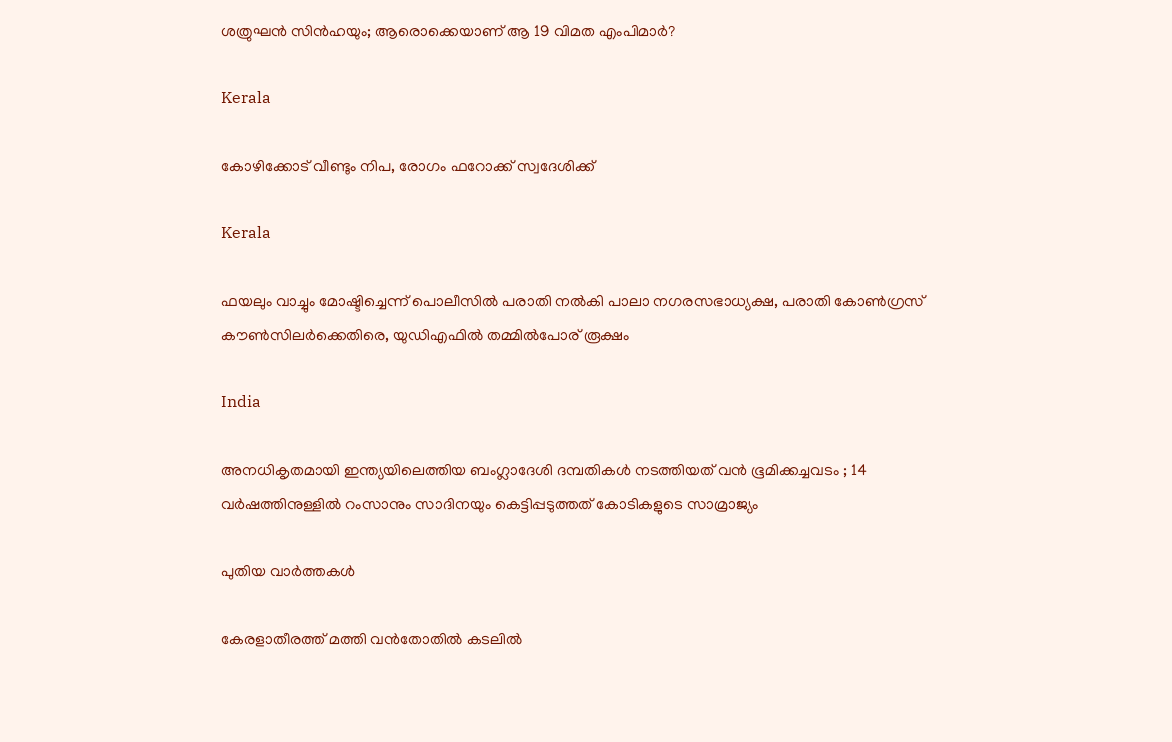ശത്രുഘന്‍ സിന്‍ഹയും; ആരൊക്കെയാണ് ആ 19 വിമത എംപിമാര്‍?

Kerala

കോഴിക്കോട് വീണ്ടും നിപ, രോഗം ഫറോക്ക് സ്വദേശിക്ക്

Kerala

ഫയലും വാച്ചും മോഷ്ടിച്ചെന്ന് പൊലീസില്‍ പരാതി നല്‍കി പാലാ നഗരസഭാധ്യക്ഷ, പരാതി കോണ്‍ഗ്രസ് കൗണ്‍സിലര്‍ക്കെതിരെ, യുഡിഎഫില്‍ തമ്മില്‍പോര് രൂക്ഷം

India

അനധികൃതമായി ഇന്ത്യയിലെത്തിയ ബംഗ്ലാദേശി ദമ്പതികൾ നടത്തിയത് വൻ ഭൂമിക്കച്ചവടം ; 14 വർഷത്തിനുള്ളിൽ റംസാനും സാദിനയും കെട്ടിപ്പടുത്തത് കോടികളുടെ സാമ്രാജ്യം

പുതിയ വാര്‍ത്തകള്‍

കേരളാതീരത്ത് മത്തി വന്‍തോതില്‍ കടലില്‍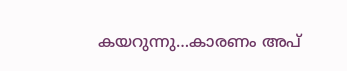കയറുന്നു…കാരണം അപ്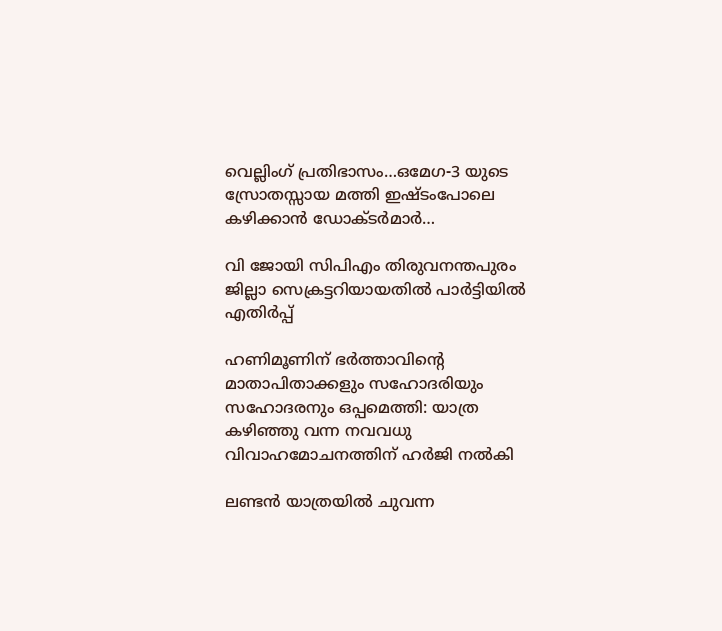വെല്ലിംഗ് പ്രതിഭാസം…ഒമേഗ-3 യുടെ സ്രോതസ്സായ മത്തി ഇഷ്ടംപോലെ കഴിക്കാന്‍ ഡോക്ടര്‍മാര്‍…

വി ജോയി സിപിഎം തിരുവനന്തപുരം ജില്ലാ സെക്രട്ടറിയായതില്‍ പാര്‍ട്ടിയില്‍ എതിര്‍പ്പ്

ഹണിമൂണിന് ഭർത്താവിന്റെ മാതാപിതാക്കളും സഹോദരിയും സഹോദരനും ഒപ്പമെത്തി: യാത്ര കഴിഞ്ഞു വന്ന നവവധു വിവാഹമോചനത്തിന് ഹർജി നൽകി

ലണ്ടന്‍ യാത്രയില്‍ ചുവന്ന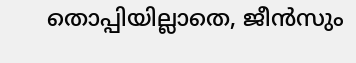തൊപ്പിയില്ലാതെ, ജീന്‍സും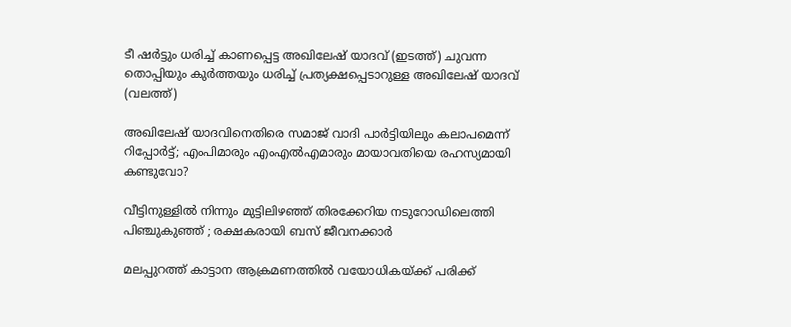ടീ ഷര്‍ട്ടും ധരിച്ച് കാണപ്പെട്ട അഖിലേഷ് യാദവ് (ഇടത്ത്) ചുവന്ന തൊപ്പിയും കുര്‍ത്തയും ധരിച്ച് പ്രത്യക്ഷപ്പെടാറുള്ള അഖിലേഷ് യാദവ് (വലത്ത്)

അഖിലേഷ് യാദവിനെതിരെ സമാജ് വാദി പാര്‍ട്ടിയിലും കലാപമെന്ന് റിപ്പോര്‍ട്ട്; എംപിമാരും എംഎല്‍എമാരും മായാവതിയെ രഹസ്യമായി കണ്ടുവോ?

വീട്ടിനുള്ളിൽ നിന്നും മുട്ടിലിഴഞ്ഞ് തിരക്കേറിയ നടുറോഡിലെത്തി പിഞ്ചുകുഞ്ഞ് ; രക്ഷകരായി ബസ് ജീവനക്കാർ

മലപ്പുറത്ത് കാട്ടാന ആക്രമണത്തില്‍ വയോധികയ്‌ക്ക് പരിക്ക്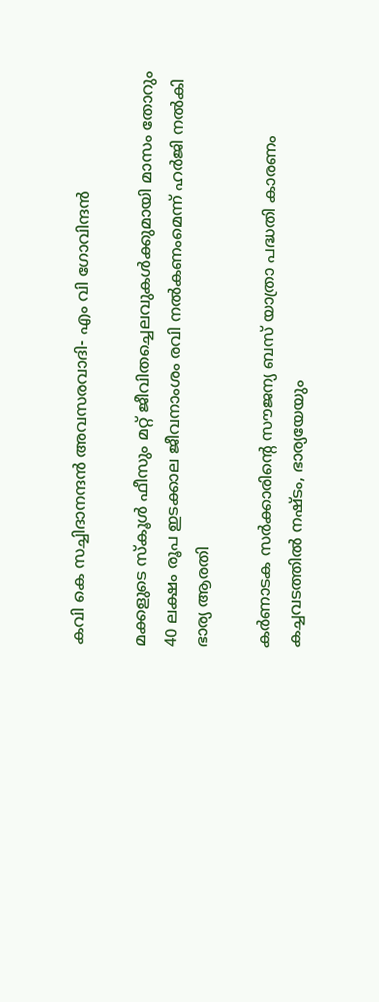കവി കെ സച്ചിദാനന്ദന്‍ അവസരവാദി- എം വി ഗോവിന്ദന്‍

മക്കളുടെ സ്‌കൂൾ ഫീസും മറ്റ് ജീവിതച്ചെലവുകൾക്കുമായി മാസം തോറും 40 ലക്ഷം രൂപ ഇടക്കാല ജീവനാംശം രവി നൽകണംമെന്ന് ഹർജി നൽകി ഭാര്യ ആരതി

കര്‍ണാടക സര്‍ക്കാരിന്റെ സൗജന്യ ബസ് യാത്രാ പദ്ധതി കാരണം കച്ചവടത്തില്‍ നഷ്ടം, ഭാര്യയേയും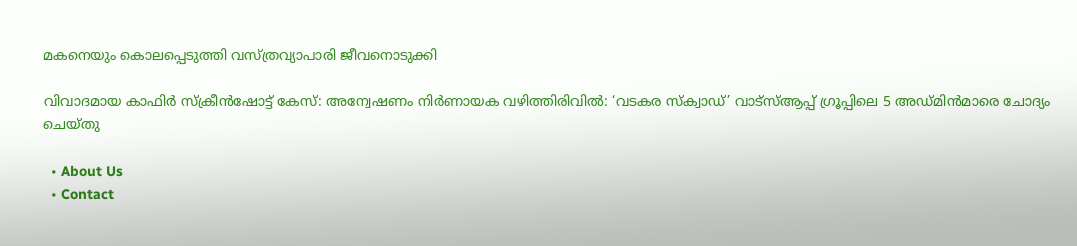മകനെയും കൊലപ്പെടുത്തി വസ്ത്രവ്യാപാരി ജീവനൊടുക്കി

വിവാദമായ കാഫിർ സ്ക്രീൻഷോട്ട് കേസ്: അന്വേഷണം നിർണായക വഴിത്തിരിവിൽ: ‘വടകര സ്ക്വാഡ്’ വാട്‌സ്ആപ്പ് ഗ്രൂപ്പിലെ 5 അഡ്മിൻമാരെ ചോദ്യം ചെയ്തു

  • About Us
  • Contact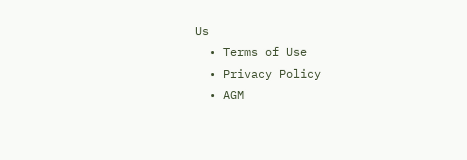Us
  • Terms of Use
  • Privacy Policy
  • AGM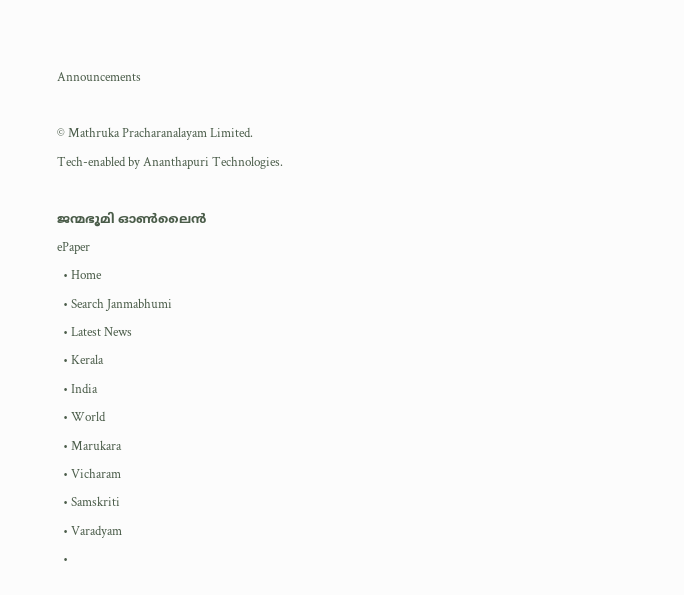Announcements

© Mathruka Pracharanalayam Limited.
Tech-enabled by Ananthapuri Technologies.

ജന്മഭൂമി ഓണ്‍ലൈന്‍
ePaper
  • Home
  • Search Janmabhumi
  • Latest News
  • Kerala
  • India
  • World
  • Marukara
  • Vicharam
  • Samskriti
  • Varadyam
  •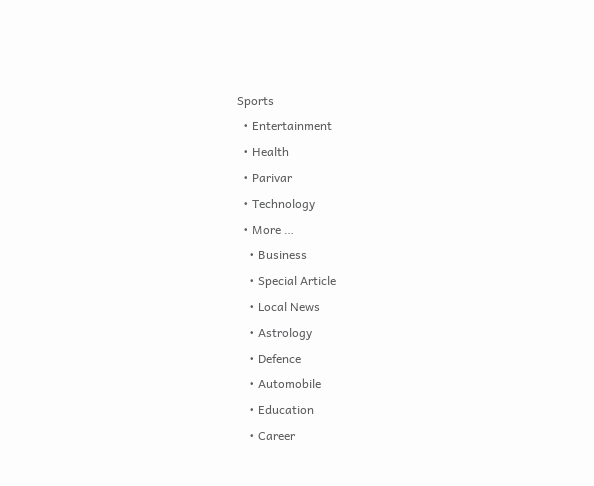Sports
  • Entertainment
  • Health
  • Parivar
  • Technology
  • More …
    • Business
    • Special Article
    • Local News
    • Astrology
    • Defence
    • Automobile
    • Education
    • Career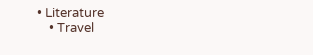• Literature
    • Travel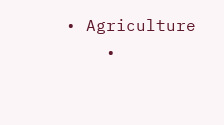• Agriculture
    •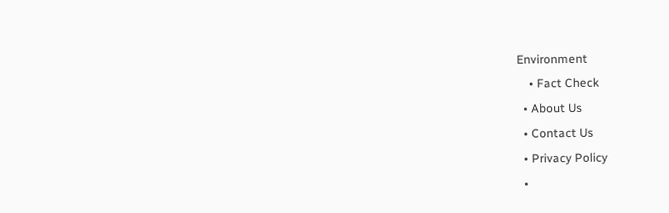Environment
    • Fact Check
  • About Us
  • Contact Us
  • Privacy Policy
  •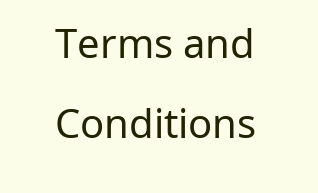Terms and Conditions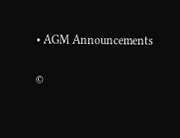• AGM Announcements

©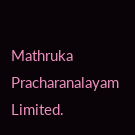Mathruka Pracharanalayam Limited.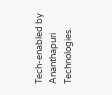Tech-enabled by Ananthapuri Technologies.